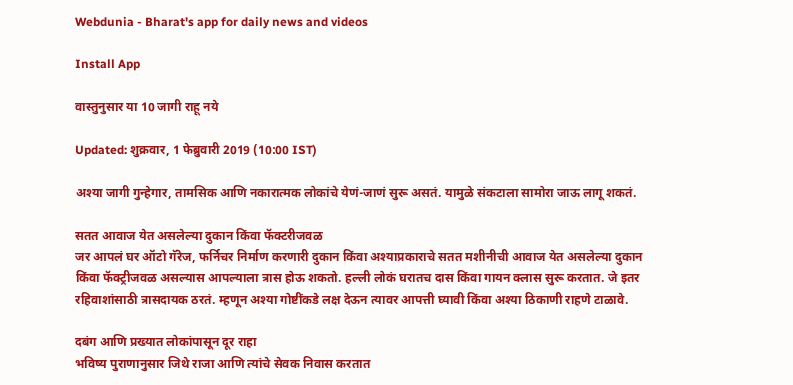Webdunia - Bharat's app for daily news and videos

Install App

वास्तुनुसार या 10 जागी राहू नये

Updated: शुक्रवार, 1 फेब्रुवारी 2019 (10:00 IST)

अश्या जागी गुन्हेगार, तामसिक आणि नकारात्मक लोकांचे येणं-जाणं सुरू असतं. यामुळे संकटाला सामोरा जाऊ लागू शकतं.

सतत आवाज येत असलेल्या दुकान किंवा फॅक्टरीजवळ
जर आपलं घर ऑटो गॅरेज, फर्निचर निर्माण करणारी दुकान किंवा अश्याप्रकाराचे सतत मशीनीची आवाज येत असलेल्या दुकान किंवा फॅक्ट्रीजवळ असल्यास आपल्याला त्रास होऊ शकतो. हल्ली लोकं घरातच दास किंवा गायन क्लास सुरू करतात. जे इतर रहिवाशांसाठी त्रासदायक ठरतं. म्हणून अश्या गोष्टींकडे लक्ष देऊन त्यावर आपत्ती घ्यावी किंवा अश्या ठिकाणी राहणे टाळावे.

दबंग आणि प्रख्यात लोकांपासून दूर राहा
भविष्य पुराणानुसार जिथे राजा आणि त्यांचे सेवक निवास करतात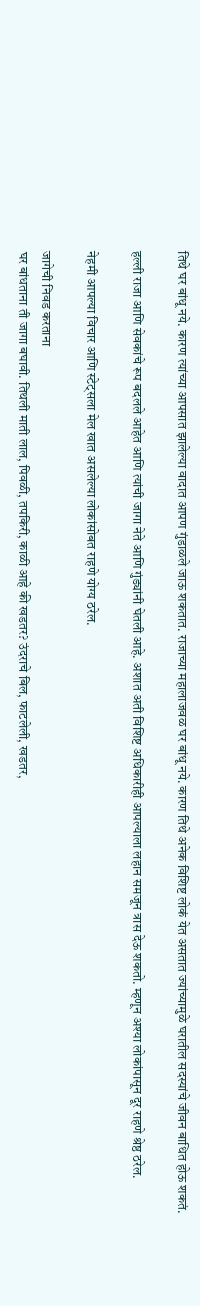तिथे घर बांधू नये. कारण त्यांच्या आपसात झालेल्या वादात आपण गुंडाळले जाऊ शकतात. राजाच्या महालाजवळ घर बांधू नये. कारण तिथे अनेक विशिष्ट लोकं येत असतात ज्यांच्यामुळे घरातील सदस्यांचे जीवन बाधित होऊ शकतं.

हल्ली राजा आणि सेवकांचे रूप बदलले आहेत आणि त्यांची जागा नेते आणि गुंड्यांनी घेतली आहे. अशात अती विशिष्ट अधिकारीही आपल्याला लहान समजून त्रास देऊ शकतो. म्हणून अश्या लोकांपासून दूर राहणे श्रेष्ठ ठरेल.

नेहमी आपल्या विचार आणि स्टेट्सला मेल खात असलेल्या लोकांसोबत राहणे योग्य ठरेल.

जागेची निवड करताना
घर बांधताना ती जागा बघावी. तिथली माती लाल, पिवळी, तपकिरी, काळी आहे की खडतर? उंदराचे बिल, फाटलेली, खडतर,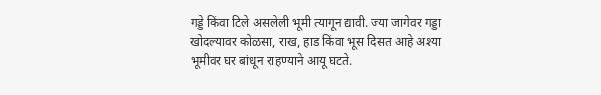गड्डे किंवा टिले असलेली भूमी त्यागून द्यावी. ज्या जागेवर गड्डा खोदल्यावर कोळसा, राख, हाड किंवा भूस दिसत आहे अश्या भूमीवर घर बांधून राहण्याने आयू घटते.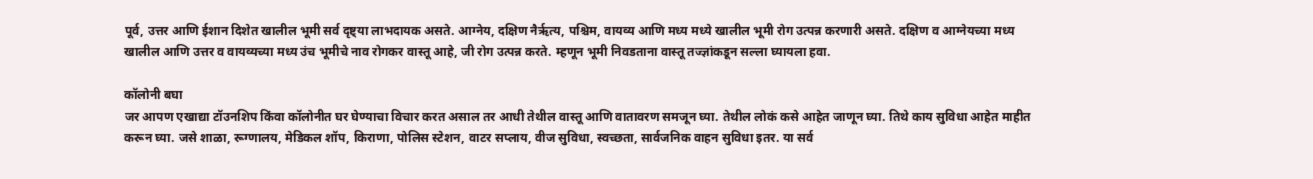पूर्व, उत्तर आणि ईशान दिशेत खालील भूमी सर्व दृष्ट्या लाभदायक असते. आग्नेय, दक्षिण नैरृत्य, पश्चिम, वायव्य आणि मध्य मध्ये खालील भूमी रोग उत्पन्न करणारी असते. दक्षिण व आग्नेयच्या मध्य खालील आणि उत्तर व वायव्यच्या मध्य उंच भूमीचे नाव रोगकर वास्तू आहे, जी रोग उत्पन्न करते. म्हणून भूमी निवडताना वास्तू तज्ज्ञांकडून सल्ला घ्यायला हवा.

कॉलोनी बघा
जर आपण एखाद्या टॉउनशिप किंवा कॉलोनीत घर घेण्याचा विचार करत असाल तर आधी तेथील वास्तू आणि वातावरण समजून घ्या. तेथील लोकं कसे आहेत जाणून घ्या. तिथे काय सुविधा आहेत माहीत करून घ्या. जसे शाळा, रूग्णालय, मेडिकल शॉप, किराणा, पोलिस स्टेशन, वाटर सप्लाय, वीज सुविधा, स्वच्छता, सार्वजनिक वाहन सुविधा इतर. या सर्व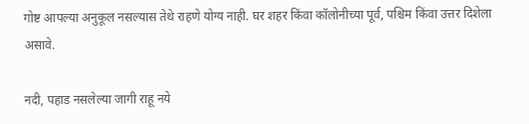गोष्ट आपल्या अनुकूल नसल्यास तेथे राहणे योग्य नाही. घर शहर किंवा कॉलोनीच्या पूर्व, पश्चिम किंवा उत्तर दिशेला असावे.

नदी, पहाड नसलेल्या जागी राहू नये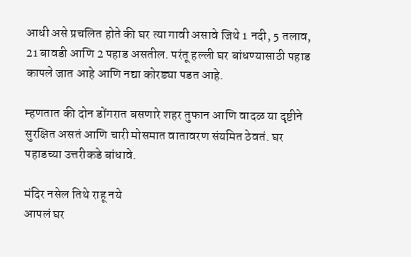आधी असे प्रचलित होते की घर त्या गावी असावे जिथे 1 नदी, 5 तलाव, 21 बावडी आणि 2 पहाड असतील. परंतू हल्ली घर बांधण्यासाठी पहाड कापले जात आहे आणि नद्या कोरड्या पडत आहे.

म्हणतात की दोन डोंगरात बसणारे शहर तुफान आणि वादळ या दृष्टीने सुरक्षित असतं आणि चारी मोसमात वातावरण संयमित ठेवतं. घर पहाडच्या उत्तरीकडे बांधावे.

मंदिर नसेल तिथे राहू नये
आपलं घर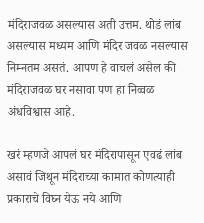मंदिराजवळ असल्यास अती उत्तम. थोडं लांब असल्यास मध्यम आणि मंदिर जवळ नसल्यास निम्नतम असतं. आपण हे वाचलं असेल की मंदिराजवळ घर नसावा पण हा निव्वळ अंधविश्वास आहे.

खरं म्हणजे आपलं घर मंदिरापासून एवढं लांब असावं जिथून मंदिराच्या कामात कोणत्याही प्रकाराचे विघ्न येऊ नये आणि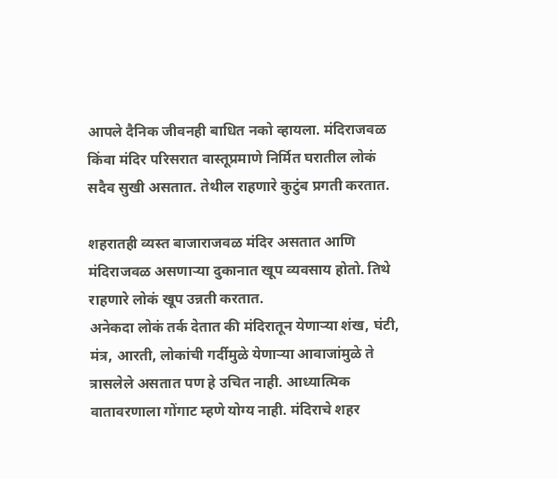आपले दैनिक जीवनही बाधित नको व्हायला. मंदिराजवळ किंवा मंदिर परिसरात वास्तूप्रमाणे निर्मित घरातील लोकं सदैव सुखी असतात. तेथील राहणारे कुटुंब प्रगती करतात.

शहरातही व्यस्त बाजाराजवळ मंदिर असतात आणि मंदिराजवळ असणार्‍या दुकानात खूप व्यवसाय होतो. तिथे राहणारे लोकं खूप उन्नती करतात.
अनेकदा लोकं तर्क देतात की मंदिरातून येणार्‍या शंख, घंटी, मंत्र, आरती, लोकांची गर्दीमुळे येणार्‍या आवाजांमुळे ते त्रासलेले असतात पण हे उचित नाही. आध्यात्मिक वातावरणाला गोंगाट म्हणे योग्य नाही. मंदिराचे शहर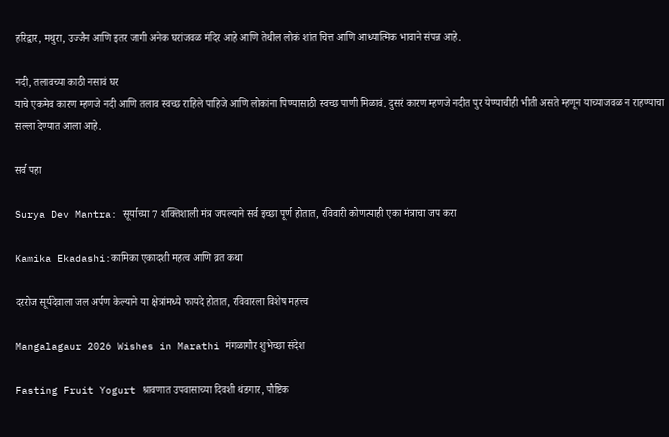हरिद्वार, मथुरा, उज्जैन आणि इतर जागी अनेक घरांजवळ मंदिर आहे आणि तेथील लोकं शांत चित्त आणि आध्यात्मिक भावाने संपन्न आहे.

नदी, तलावच्या काठी नसावं घर
याचे एकमेव कारण म्हणजे नदी आणि तलाव स्वच्छ राहिले पाहिजे आणि लोकांना पिण्यासाठी स्वच्छ पाणी मिळावं. दुसरं कारण म्हणजे नदीत पुर येण्याचीही भीती असते म्हणून याच्याजवळ न राहण्याचा सल्ला देण्यात आला आहे.

सर्व पहा

Surya Dev Mantra: सूर्याच्या 7 शक्तिशाली मंत्र जपल्याने सर्व इच्छा पूर्ण होतात, रविवारी कोणत्याही एका मंत्राचा जप करा

Kamika Ekadashi:कामिका एकादशी महत्व आणि व्रत कथा

दररोज सूर्यदेवाला जल अर्पण केल्याने या क्षेत्रांमध्ये फायदे होतात, रविवारला विशेष महत्त्व

Mangalagaur 2026 Wishes in Marathi मंगळागौर शुभेच्छा संदेश

Fasting Fruit Yogurt श्रावणात उपवासाच्या दिवशी थंडगार, पौष्टिक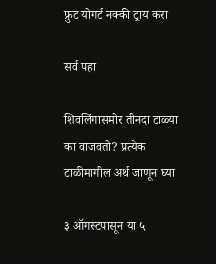फ्रुट योगर्ट नक्की ट्राय करा

सर्व पहा

शिवलिंगासमोर तीनदा टाळ्या का वाजवतो? प्रत्येक टाळीमागील अर्थ जाणून घ्या

३ ऑगस्टपासून या ५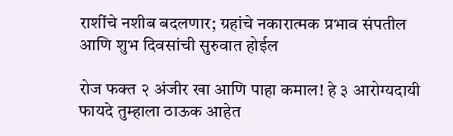राशींचे नशीब बदलणार; ग्रहांचे नकारात्मक प्रभाव संपतील आणि शुभ दिवसांची सुरुवात होईल

रोज फक्त २ अंजीर खा आणि पाहा कमाल! हे ३ आरोग्यदायी फायदे तुम्हाला ठाऊक आहेत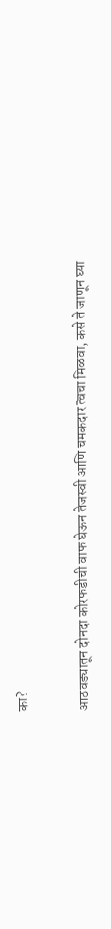का?

आठवड्यातून दोनदा कोरफडीची वाफ घेऊन तेजस्वी आणि चमकदार त्वचा मिळवा, कसे ते जाणून घ्या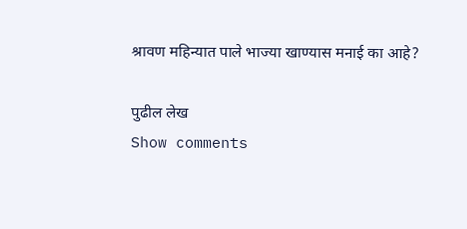श्रावण महिन्यात पाले भाज्या खाण्यास मनाई का आहे?

पुढील लेख
Show comments